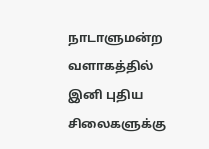நாடாளுமன்ற வளாகத்தில் இனி புதிய சிலைகளுக்கு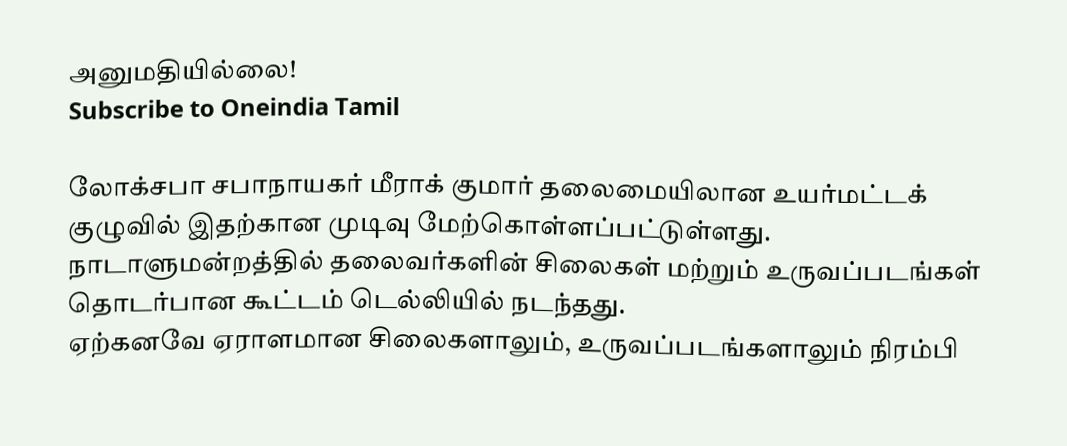அனுமதியில்லை!
Subscribe to Oneindia Tamil

லோக்சபா சபாநாயகர் மீராக் குமார் தலைமையிலான உயர்மட்டக் குழுவில் இதற்கான முடிவு மேற்கொள்ளப்பட்டுள்ளது.
நாடாளுமன்றத்தில் தலைவர்களின் சிலைகள் மற்றும் உருவப்படங்கள் தொடர்பான கூட்டம் டெல்லியில் நடந்தது.
ஏற்கனவே ஏராளமான சிலைகளாலும், உருவப்படங்களாலும் நிரம்பி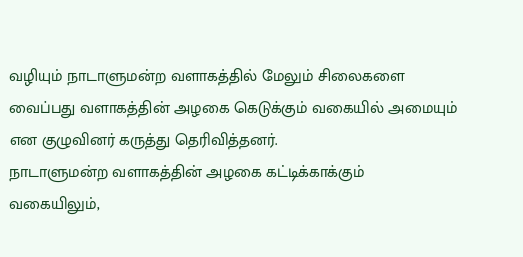வழியும் நாடாளுமன்ற வளாகத்தில் மேலும் சிலைகளை வைப்பது வளாகத்தின் அழகை கெடுக்கும் வகையில் அமையும் என குழுவினர் கருத்து தெரிவித்தனர்.
நாடாளுமன்ற வளாகத்தின் அழகை கட்டிக்காக்கும் வகையிலும்,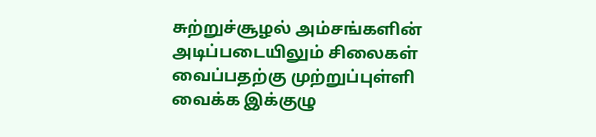சுற்றுச்சூழல் அம்சங்களின் அடிப்படையிலும் சிலைகள் வைப்பதற்கு முற்றுப்புள்ளி வைக்க இக்குழு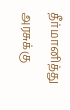தீர்மானித்து அரசுக்கு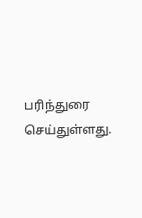பரிந்துரை செய்துள்ளது.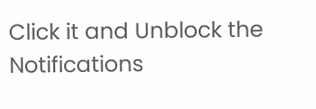Click it and Unblock the Notifications